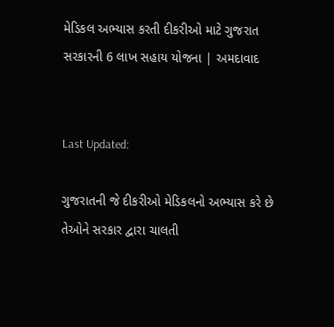મેડિકલ અભ્યાસ કરતી દીકરીઓ માટે ગુજરાત સરકારની 6 લાખ સહાય યોજના | અમદાવાદ


Last Updated:

ગુજરાતની જે દીકરીઓ મેડિકલનો અભ્યાસ કરે છે તેઓને સરકાર દ્વારા ચાલતી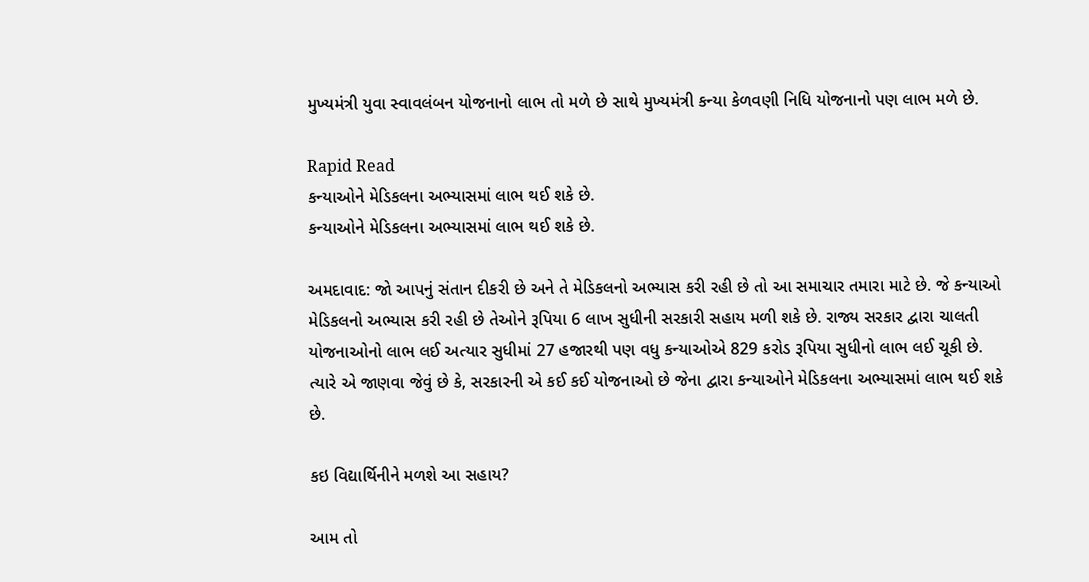મુખ્યમંત્રી યુવા સ્વાવલંબન યોજનાનો લાભ તો મળે છે સાથે મુખ્યમંત્રી કન્યા કેળવણી નિધિ યોજનાનો પણ લાભ મળે છે.

Rapid Read
કન્યાઓને મેડિકલના અભ્યાસમાં લાભ થઈ શકે છે.
કન્યાઓને મેડિકલના અભ્યાસમાં લાભ થઈ શકે છે.

અમદાવાદ: જો આપનું સંતાન દીકરી છે અને તે મેડિકલનો અભ્યાસ કરી રહી છે તો આ સમાચાર તમારા માટે છે. જે કન્યાઓ મેડિકલનો અભ્યાસ કરી રહી છે તેઓને રૂપિયા 6 લાખ સુધીની સરકારી સહાય મળી શકે છે. રાજ્ય સરકાર દ્વારા ચાલતી યોજનાઓનો લાભ લઈ અત્યાર સુધીમાં 27 હજારથી પણ વધુ કન્યાઓએ 829 કરોડ રૂપિયા સુધીનો લાભ લઈ ચૂકી છે. ત્યારે એ જાણવા જેવું છે કે, સરકારની એ કઈ કઈ યોજનાઓ છે જેના દ્વારા કન્યાઓને મેડિકલના અભ્યાસમાં લાભ થઈ શકે છે.

કઇ વિદ્યાર્થિનીને મળશે આ સહાય?

આમ તો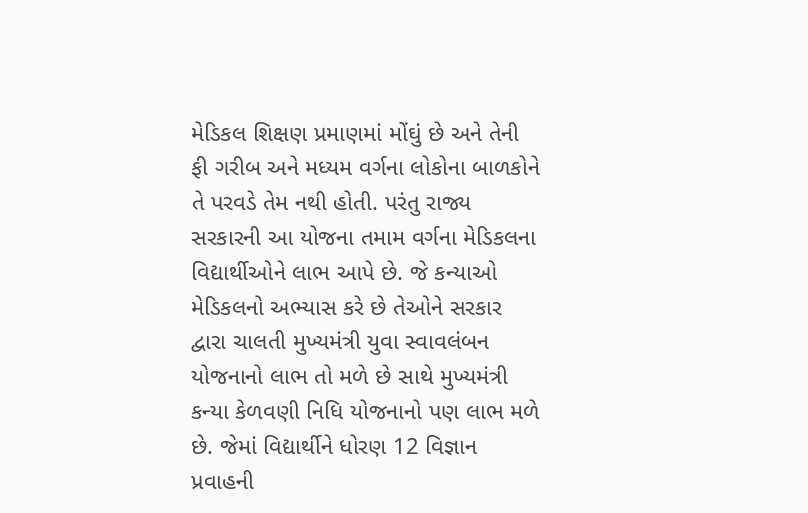મેડિકલ શિક્ષણ પ્રમાણમાં મોંઘું છે અને તેની ફી ગરીબ અને મધ્યમ વર્ગના લોકોના બાળકોને તે પરવડે તેમ નથી હોતી. પરંતુ રાજ્ય સરકારની આ યોજના તમામ વર્ગના મેડિકલના વિદ્યાર્થીઓને લાભ આપે છે. જે કન્યાઓ મેડિકલનો અભ્યાસ કરે છે તેઓને સરકાર દ્વારા ચાલતી મુખ્યમંત્રી યુવા સ્વાવલંબન યોજનાનો લાભ તો મળે છે સાથે મુખ્યમંત્રી કન્યા કેળવણી નિધિ યોજનાનો પણ લાભ મળે છે. જેમાં વિદ્યાર્થીને ધોરણ 12 વિજ્ઞાન પ્રવાહની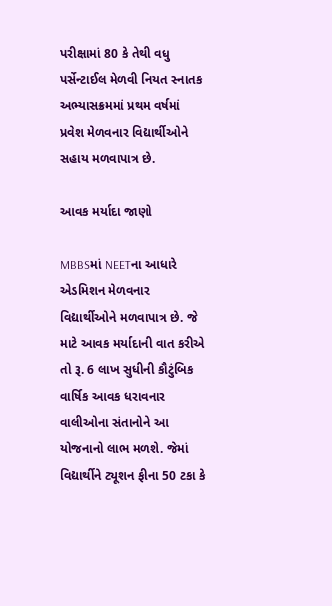પરીક્ષામાં 80 કે તેથી વધુ પર્સેન્ટાઈલ મેળવી નિયત સ્નાતક અભ્યાસક્રમમાં પ્રથમ વર્ષમાં પ્રવેશ મેળવનાર વિદ્યાર્થીઓને સહાય મળવાપાત્ર છે.

આવક મર્યાદા જાણો

MBBSમાં NEETના આધારે એડમિશન મેળવનાર વિદ્યાર્થીઓને મળવાપાત્ર છે. જે માટે આવક મર્યાદાની વાત કરીએ તો રૂ. 6 લાખ સુધીની કૌટુંબિક વાર્ષિક આવક ધરાવનાર વાલીઓના સંતાનોને આ યોજનાનો લાભ મળશે. જેમાં વિદ્યાર્થીને ટ્યૂશન ફીના 50 ટકા કે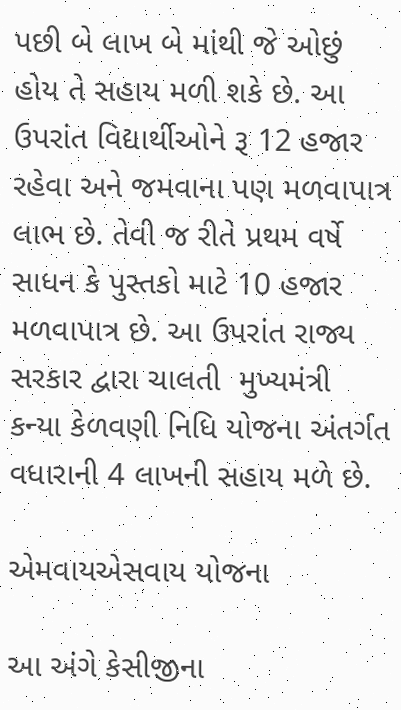પછી બે લાખ બે માંથી જે ઓછું હોય તે સહાય મળી શકે છે. આ ઉપરાંત વિદ્યાર્થીઓને રૂ 12 હજાર રહેવા અને જમવાના પણ મળવાપાત્ર લાભ છે. તેવી જ રીતે પ્રથમ વર્ષે સાધન કે પુસ્તકો માટે 10 હજાર મળવાપાત્ર છે. આ ઉપરાંત રાજ્ય સરકાર દ્વારા ચાલતી  મુખ્યમંત્રી કન્યા કેળવણી નિધિ યોજના અંતર્ગત વધારાની 4 લાખની સહાય મળે છે.

એમવાયએસવાય યોજના

આ અંગે કેસીજીના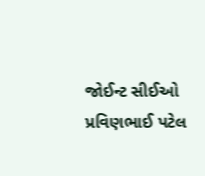જોઈન્ટ સીઈઓ પ્રવિણભાઈ પટેલ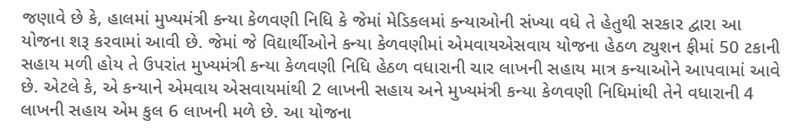જણાવે છે કે, હાલમાં મુખ્યમંત્રી કન્યા કેળવણી નિધિ કે જેમાં મેડિકલમાં કન્યાઓની સંખ્યા વધે તે હેતુથી સરકાર દ્વારા આ યોજના શરૂ કરવામાં આવી છે. જેમાં જે વિદ્યાર્થીઓને કન્યા કેળવણીમાં એમવાયએસવાય યોજના હેઠળ ટ્યુશન ફીમાં 50 ટકાની સહાય મળી હોય તે ઉપરાંત મુખ્યમંત્રી કન્યા કેળવણી નિધિ હેઠળ વધારાની ચાર લાખની સહાય માત્ર કન્યાઓને આપવામાં આવે છે. એટલે કે, એ કન્યાને એમવાય એસવાયમાંથી 2 લાખની સહાય અને મુખ્યમંત્રી કન્યા કેળવણી નિધિમાંથી તેને વધારાની 4 લાખની સહાય એમ કુલ 6 લાખની મળે છે. આ યોજના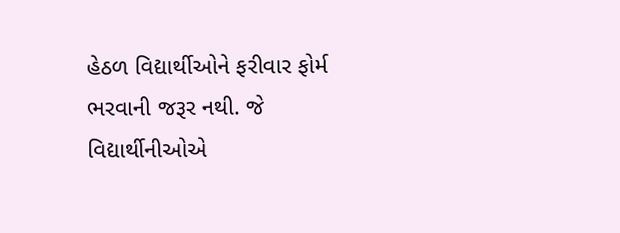હેઠળ વિદ્યાર્થીઓને ફરીવાર ફોર્મ ભરવાની જરૂર નથી. જે વિદ્યાર્થીનીઓએ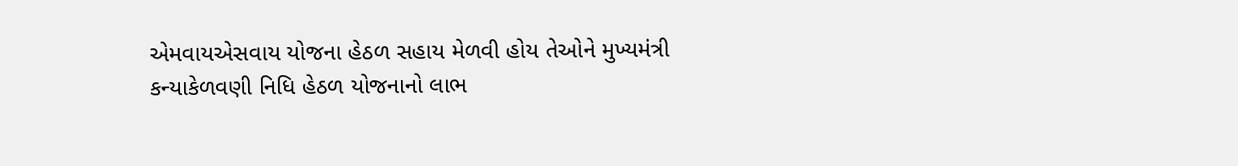એમવાયએસવાય યોજના હેઠળ સહાય મેળવી હોય તેઓને મુખ્યમંત્રી કન્યાકેળવણી નિધિ હેઠળ યોજનાનો લાભ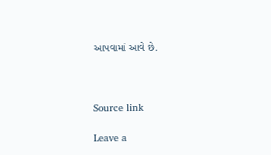આપવામાં આવે છે.



Source link

Leave a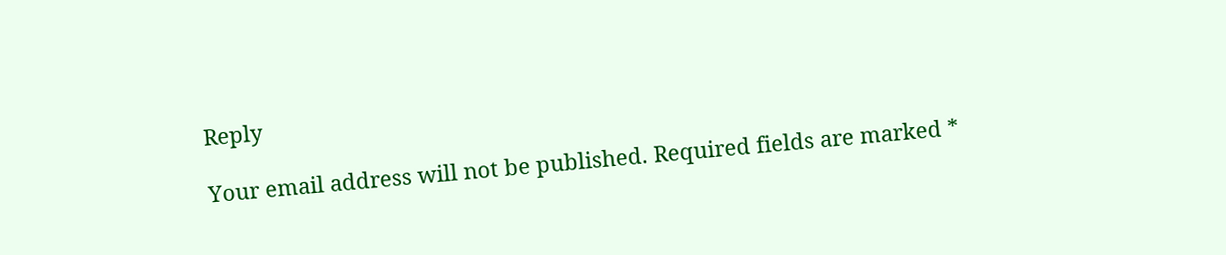Reply

Your email address will not be published. Required fields are marked *